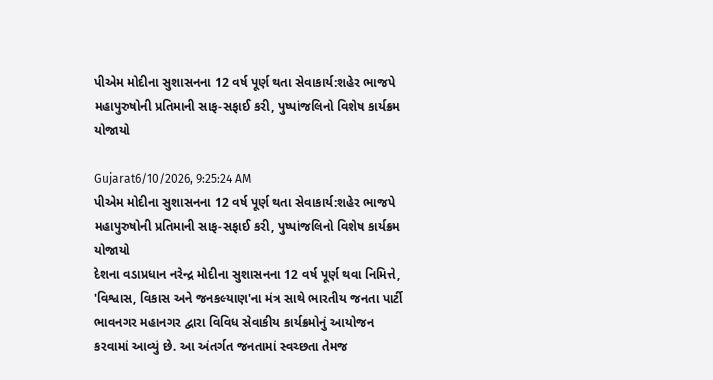પીએમ મોદીના સુશાસનના 12 વર્ષ પૂર્ણ થતા સેવાકાર્ય:શહેર ભાજપે મહાપુરુષોની પ્રતિમાની સાફ-સફાઈ કરી, પુષ્પાંજલિનો વિશેષ કાર્યક્રમ યોજાયો

Gujarat6/10/2026, 9:25:24 AM
પીએમ મોદીના સુશાસનના 12 વર્ષ પૂર્ણ થતા સેવાકાર્ય:શહેર ભાજપે મહાપુરુષોની પ્રતિમાની સાફ-સફાઈ કરી, પુષ્પાંજલિનો વિશેષ કાર્યક્રમ યોજાયો
દેશના વડાપ્રધાન નરેન્દ્ર મોદીના સુશાસનના 12 વર્ષ પૂર્ણ થવા નિમિત્તે, 'વિશ્વાસ, વિકાસ અને જનકલ્યાણ'ના મંત્ર સાથે ભારતીય જનતા પાર્ટી ભાવનગર મહાનગર દ્વારા વિવિધ સેવાકીય કાર્યક્રમોનું આયોજન કરવામાં આવ્યું છે. આ અંતર્ગત જનતામાં સ્વચ્છતા તેમજ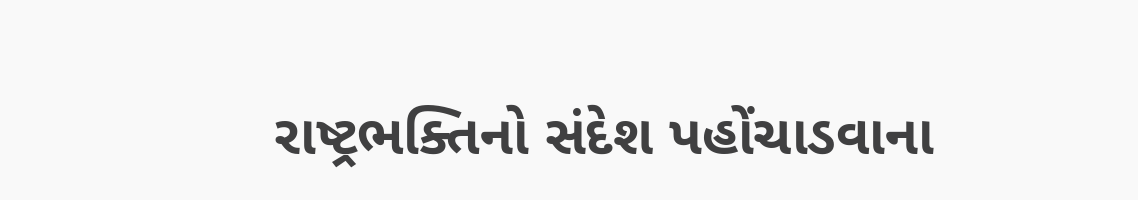રાષ્ટ્રભક્તિનો સંદેશ પહોંચાડવાના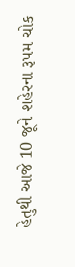હેતુથી આજે 10 જૂને શહેરના રૂપમ ચોક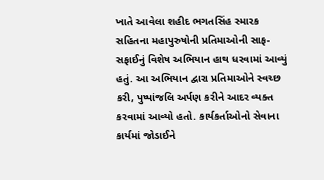ખાતે આવેલા શહીદ ભગતસિંહ સ્મારક સહિતના મહાપુરુષોની પ્રતિમાઓની સાફ-સફાઈનું વિશેષ અભિયાન હાથ ધરવામાં આવ્યું હતું. આ અભિયાન દ્વારા પ્રતિમાઓને સ્વચ્છ કરી, પુષ્પાંજલિ અર્પણ કરીને આદર વ્યક્ત કરવામાં આવ્યો હતો. કાર્યકર્તાઓનો સેવાના કાર્યમાં જોડાઈને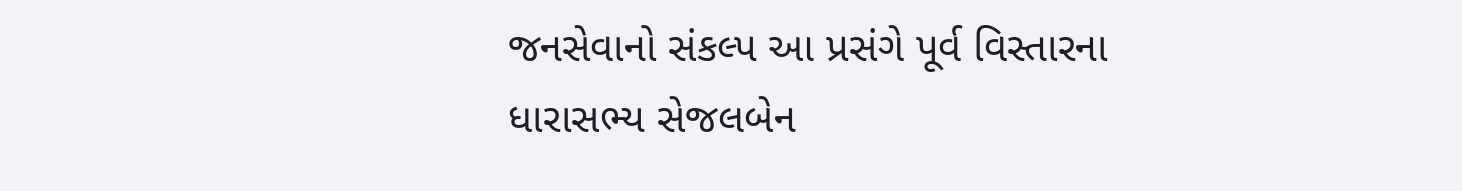જનસેવાનો સંકલ્પ આ પ્રસંગે પૂર્વ વિસ્તારના ધારાસભ્ય સેજલબેન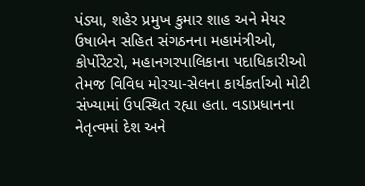પંડ્યા, શહેર પ્રમુખ કુમાર શાહ અને મેયર ઉષાબેન સહિત સંગઠનના મહામંત્રીઓ, કોર્પોરેટરો, મહાનગરપાલિકાના પદાધિકારીઓ તેમજ વિવિધ મોરચા-સેલના કાર્યકર્તાઓ મોટી સંખ્યામાં ઉપસ્થિત રહ્યા હતા. વડાપ્રધાનના નેતૃત્વમાં દેશ અને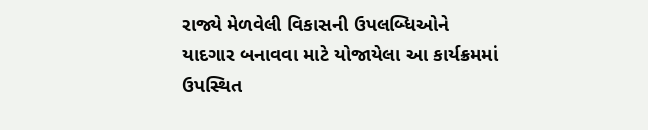રાજ્યે મેળવેલી વિકાસની ઉપલબ્ધિઓને યાદગાર બનાવવા માટે યોજાયેલા આ કાર્યક્રમમાં ઉપસ્થિત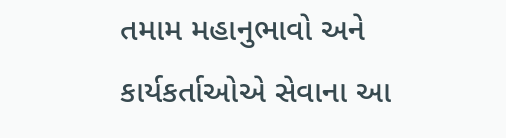તમામ મહાનુભાવો અને કાર્યકર્તાઓએ સેવાના આ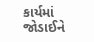કાર્યમાં જોડાઈને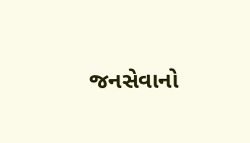જનસેવાનો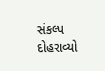સંકલ્પ દોહરાવ્યો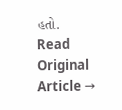હતો.
Read Original Article →